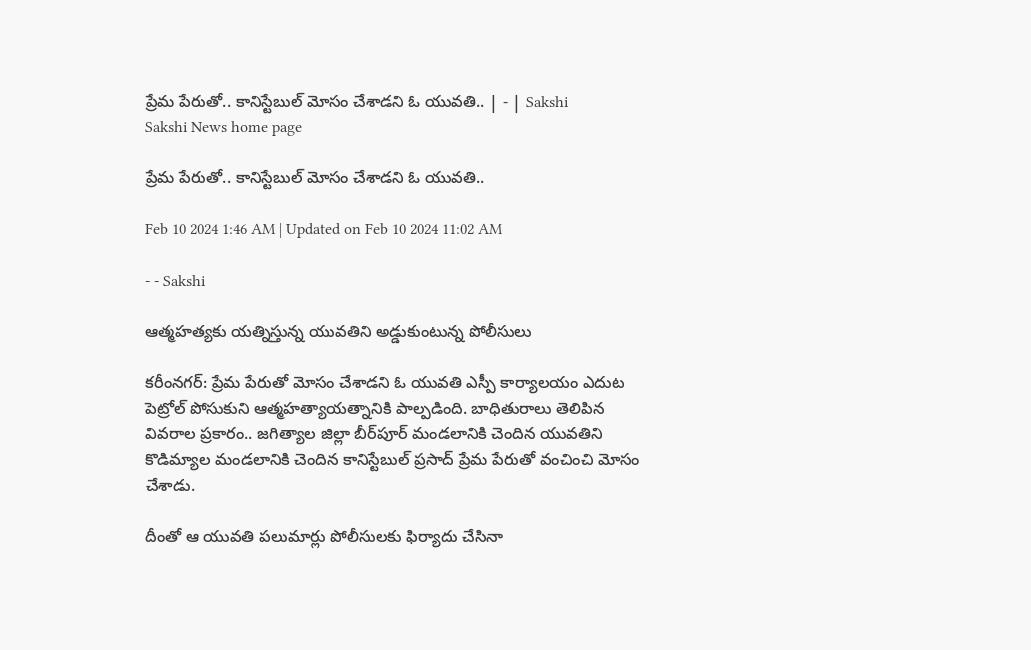ప్రేమ పేరుతో.. కానిస్టేబుల్‌ మోసం చేశాడని ఓ యువతి.. | - | Sakshi
Sakshi News home page

ప్రేమ పేరుతో.. కానిస్టేబుల్‌ మోసం చేశాడని ఓ యువతి..

Feb 10 2024 1:46 AM | Updated on Feb 10 2024 11:02 AM

- - Sakshi

ఆత్మహత్యకు యత్నిస్తున్న యువతిని అడ్డుకుంటున్న పోలీసులు

కరీంనగర్: ప్రేమ పేరుతో మోసం చేశాడని ఓ యువతి ఎస్పీ కార్యాలయం ఎదుట పెట్రోల్‌ పోసుకుని ఆత్మహత్యాయత్నానికి పాల్పడింది. బాధితురాలు తెలిపిన వివరాల ప్రకారం.. జగిత్యాల జిల్లా బీర్‌పూర్‌ మండలానికి చెందిన యువతిని కొడిమ్యాల మండలానికి చెందిన కానిస్టేబుల్‌ ప్రసాద్‌ ప్రేమ పేరుతో వంచించి మోసం చేశాడు.

దీంతో ఆ యువతి పలుమార్లు పోలీసులకు ఫిర్యాదు చేసినా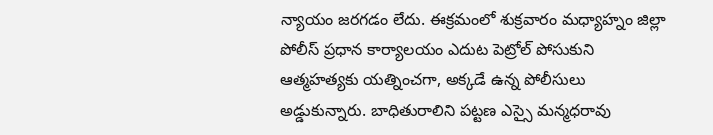న్యాయం జరగడం లేదు. ఈక్రమంలో శుక్రవారం మధ్యాహ్నం జిల్లా పోలీస్‌ ప్రధాన కార్యాలయం ఎదుట పెట్రోల్‌ పోసుకుని ఆత్మహత్యకు యత్నించగా, అక్కడే ఉన్న పోలీసులు అడ్డుకున్నారు. బాధితురాలిని పట్టణ ఎస్సై మన్మధరావు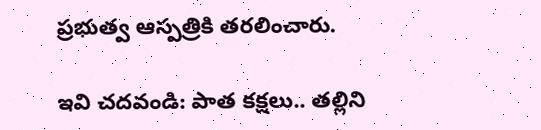ప్రభుత్వ ఆస్పత్రికి తరలించారు.

ఇవి చదవండి: పాత కక్షలు.. తల్లిని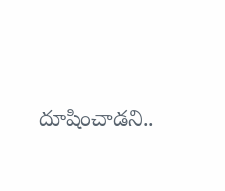దూషించాడని..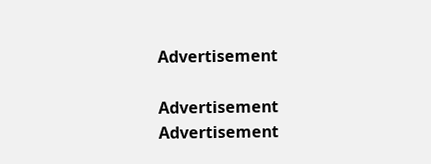Advertisement

Advertisement
Advertisement